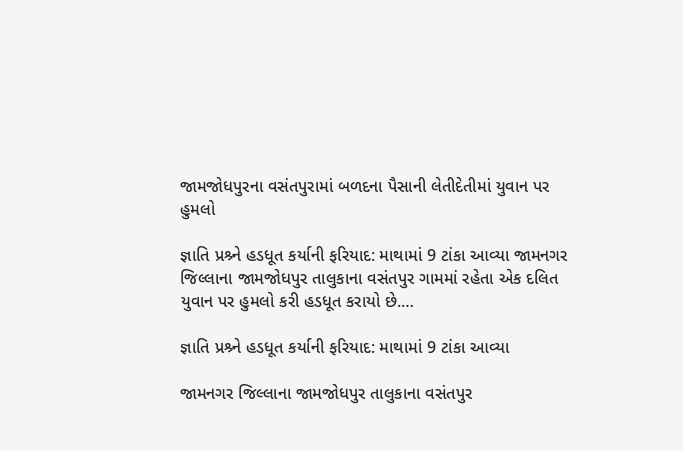જામજોધપુરના વસંતપુરામાં બળદના પૈસાની લેતીદેતીમાં યુવાન પર હુમલો

જ્ઞાતિ પ્રશ્ર્ને હડધૂત કર્યાની ફરિયાદ: માથામાં 9 ટાંકા આવ્યા જામનગર જિલ્લાના જામજોધપુર તાલુકાના વસંતપુર ગામમાં રહેતા એક દલિત યુવાન પર હુમલો કરી હડધૂત કરાયો છે.…

જ્ઞાતિ પ્રશ્ર્ને હડધૂત કર્યાની ફરિયાદ: માથામાં 9 ટાંકા આવ્યા

જામનગર જિલ્લાના જામજોધપુર તાલુકાના વસંતપુર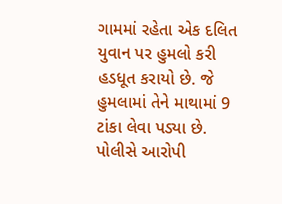ગામમાં રહેતા એક દલિત યુવાન પર હુમલો કરી હડધૂત કરાયો છે. જે હુમલામાં તેને માથામાં 9 ટાંકા લેવા પડ્યા છે. પોલીસે આરોપી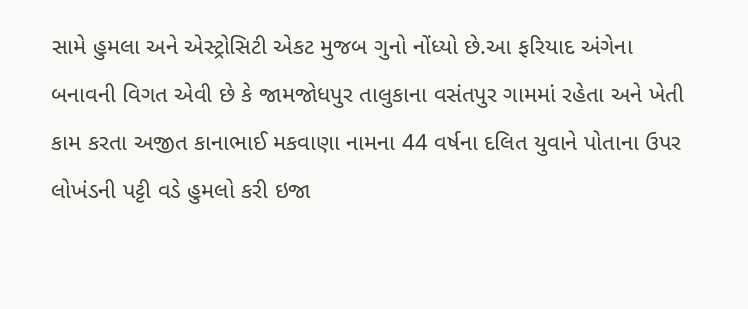સામે હુમલા અને એસ્ટ્રોસિટી એકટ મુજબ ગુનો નોંધ્યો છે.આ ફરિયાદ અંગેના બનાવની વિગત એવી છે કે જામજોધપુર તાલુકાના વસંતપુર ગામમાં રહેતા અને ખેતી કામ કરતા અજીત કાનાભાઈ મકવાણા નામના 44 વર્ષના દલિત યુવાને પોતાના ઉપર લોખંડની પટ્ટી વડે હુમલો કરી ઇજા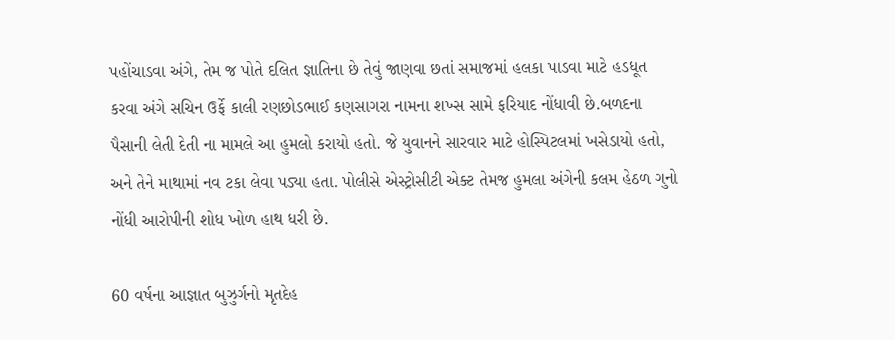પહોંચાડવા અંગે, તેમ જ પોતે દલિત જ્ઞાતિના છે તેવું જાણવા છતાં સમાજમાં હલકા પાડવા માટે હડધૂત કરવા અંગે સચિન ઉર્ફે કાલી રણછોડભાઈ કણસાગરા નામના શખ્સ સામે ફરિયાદ નોંધાવી છે.બળદના પૈસાની લેતી દેતી ના મામલે આ હુમલો કરાયો હતો. જે યુવાનને સારવાર માટે હોસ્પિટલમાં ખસેડાયો હતો, અને તેને માથામાં નવ ટકા લેવા પડ્યા હતા. પોલીસે એસ્ટ્રોસીટી એક્ટ તેમજ હુમલા અંગેની કલમ હેઠળ ગુનો નોંધી આરોપીની શોધ ખોળ હાથ ધરી છે.

60 વર્ષના આજ્ઞાત બુઝુર્ગનો મૃતદેહ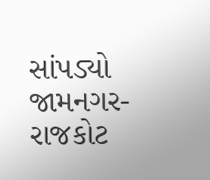સાંપડ્યો
જામનગર- રાજકોટ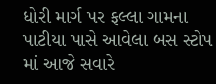ધોરી માર્ગ પર ફલ્લા ગામના પાટીયા પાસે આવેલા બસ સ્ટોપ માં આજે સવારે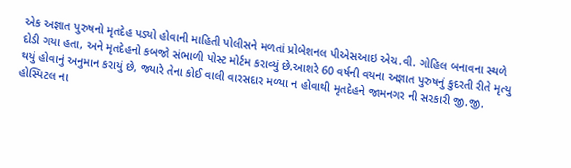એક અજ્ઞાત પુરુષનો મૃતદેહ પડ્યો હોવાની માહિતી પોલીસને મળતાં પ્રોબેશનલ પીએસઆઇ એચ.વી. ગોહિલ બનાવના સ્થળે દોડી ગયા હતા, અને મૃતદેહનો કબજો સંભાળી પોસ્ટ મોર્ટમ કરાવ્યું છે.આશરે 60 વર્ષની વયના અજ્ઞાત પુરુષનું કુદરતી રીતે મૃત્યુ થયું હોવાનું અનુમાન કરાયું છે, જ્યારે તેના કોઈ વાલી વારસદાર મળ્યા ન હોવાથી મૃતદેહને જામનગર ની સરકારી જી.જી. હોસ્પિટલ ના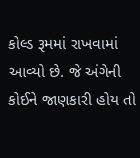કોલ્ડ રૂમમાં રાખવામાં આવ્યો છે. જે અંગેની કોઈને જાણકારી હોય તો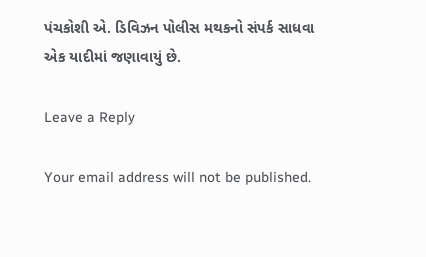પંચકોશી એ. ડિવિઝન પોલીસ મથકનો સંપર્ક સાધવા એક યાદીમાં જણાવાયું છે.

Leave a Reply

Your email address will not be published.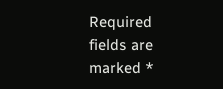Required fields are marked *